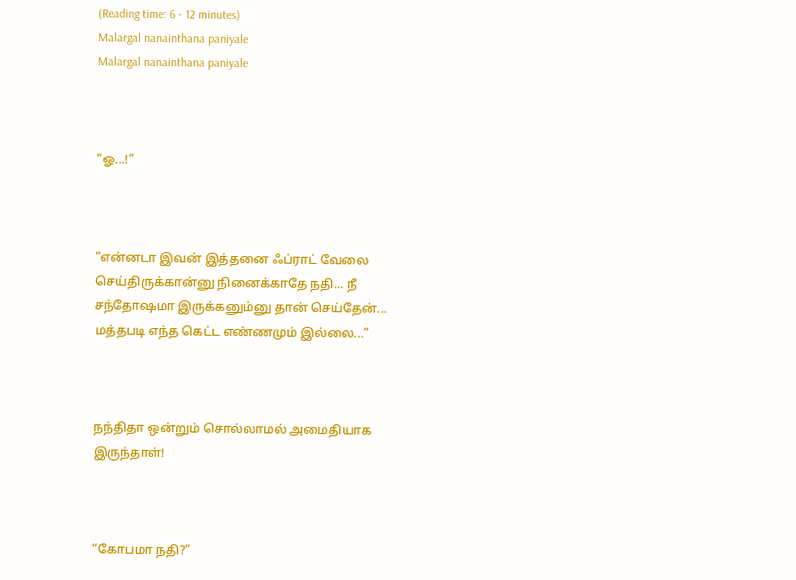(Reading time: 6 - 12 minutes)
Malargal nanainthana paniyale
Malargal nanainthana paniyale



“ஓ...!”



“என்னடா இவன் இத்தனை ஃப்ராட் வேலை செய்திருக்கான்னு நினைக்காதே நதி... நீ சந்தோஷமா இருக்கனும்னு தான் செய்தேன்... மத்தபடி எந்த கெட்ட எண்ணமும் இல்லை...”



நந்திதா ஒன்றும் சொல்லாமல் அமைதியாக இருந்தாள்!



“கோபமா நதி?”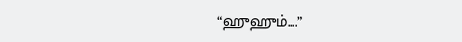“ஹுஹும்....”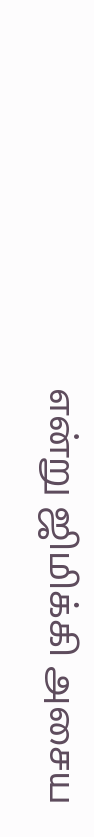என்று ஜிமிக்கி அசைய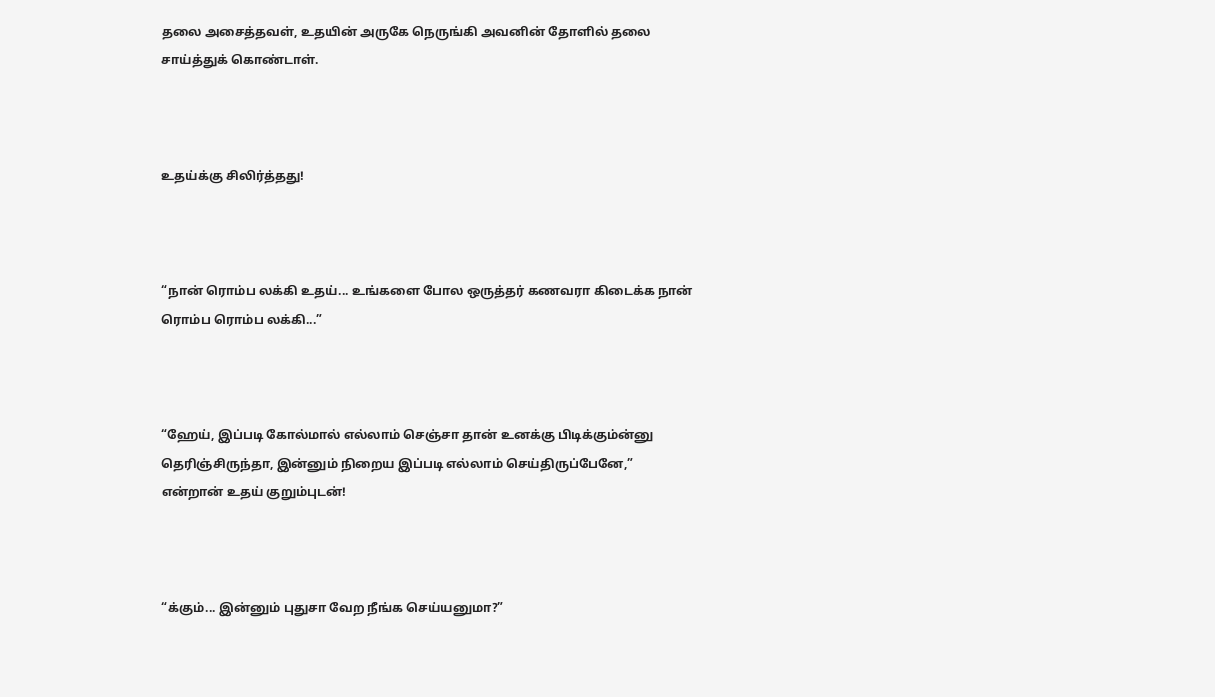தலை அசைத்தவள், உதயின் அருகே நெருங்கி அவனின் தோளில் தலை சாய்த்துக் கொண்டாள்.



உதய்க்கு சிலிர்த்தது!



“நான் ரொம்ப லக்கி உதய்... உங்களை போல ஒருத்தர் கணவரா கிடைக்க நான் ரொம்ப ரொம்ப லக்கி...”



“ஹேய், இப்படி கோல்மால் எல்லாம் செஞ்சா தான் உனக்கு பிடிக்கும்ன்னு தெரிஞ்சிருந்தா, இன்னும் நிறைய இப்படி எல்லாம் செய்திருப்பேனே,” என்றான் உதய் குறும்புடன்!



“க்கும்... இன்னும் புதுசா வேற நீங்க செய்யனுமா?”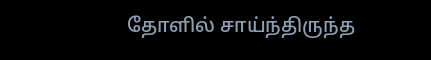தோளில் சாய்ந்திருந்த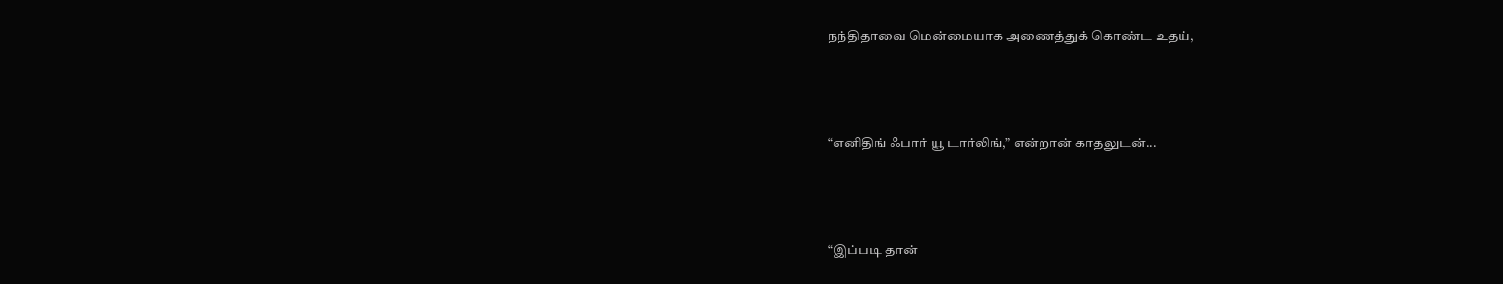நந்திதாவை மென்மையாக அணைத்துக் கொண்ட உதய்,



“எனிதிங் ஃபார் யூ டார்லிங்,” என்றான் காதலுடன்...



“இப்படி தான்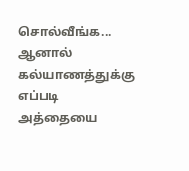சொல்வீங்க... ஆனால் கல்யாணத்துக்கு எப்படி அத்தையை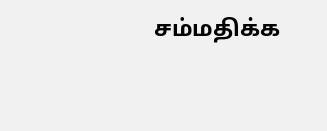சம்மதிக்க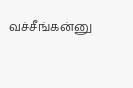வச்சீங்கன்னு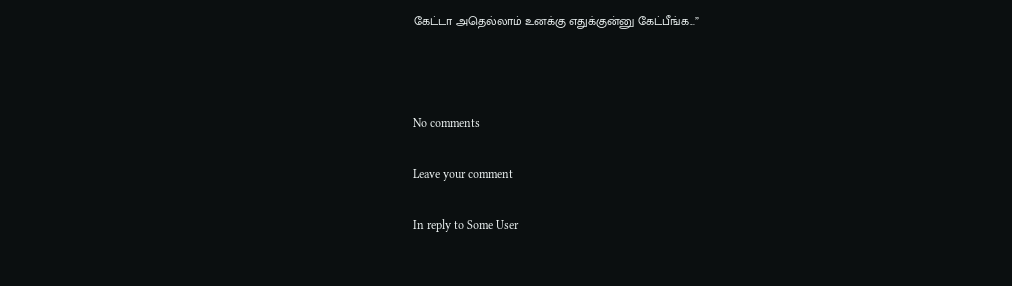கேட்டா அதெல்லாம் உனக்கு எதுக்குன்னு கேட்பீங்க...”



No comments

Leave your comment

In reply to Some User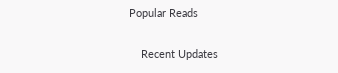Popular Reads

    Recent Updates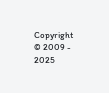Copyright © 2009 - 2025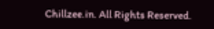Chillzee.in. All Rights Reserved.